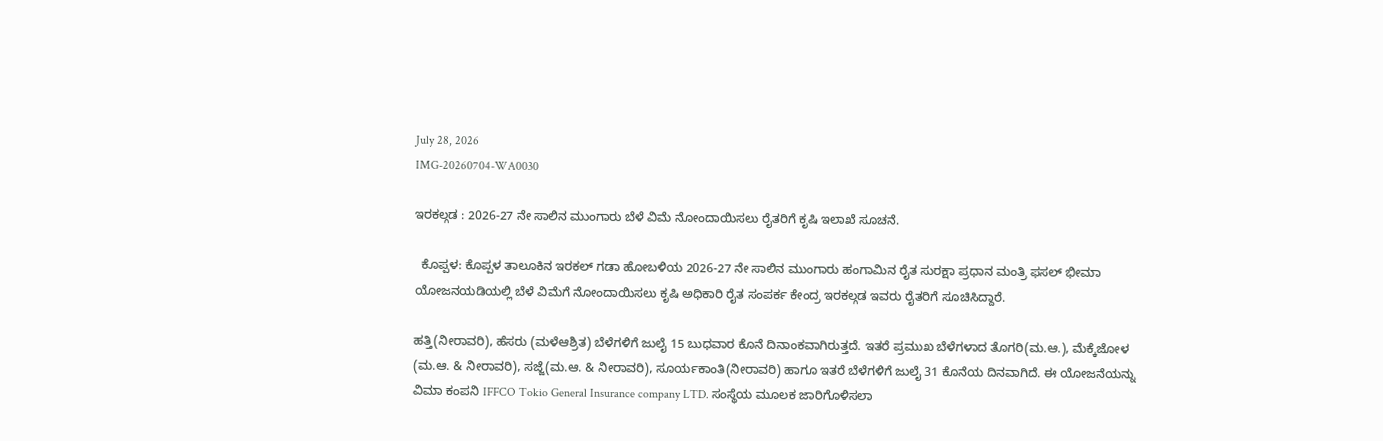July 28, 2026
IMG-20260704-WA0030

ಇರಕಲ್ಗಡ : 2026-27 ನೇ ಸಾಲಿನ ಮುಂಗಾರು ಬೆಳೆ ವಿಮೆ ನೋಂದಾಯಿಸಲು ರೈತರಿಗೆ ಕೃಷಿ ಇಲಾಖೆ ಸೂಚನೆ.

  ಕೊಪ್ಪಳ: ಕೊಪ್ಪಳ ತಾಲೂಕಿನ ಇರಕಲ್ ಗಡಾ ಹೋಬಳಿಯ 2026-27 ನೇ ಸಾಲಿನ ಮುಂಗಾರು ಹಂಗಾಮಿನ ರೈತ ಸುರಕ್ಷಾ ಪ್ರಧಾನ ಮಂತ್ರಿ ಫಸಲ್ ಭೀಮಾ ಯೋಜನಯಡಿಯಲ್ಲಿ ಬೆಳೆ ವಿಮೆಗೆ ನೋಂದಾಯಿಸಲು ಕೃಷಿ ಅಧಿಕಾರಿ ರೈತ ಸಂಪರ್ಕ ಕೇಂದ್ರ ಇರಕಲ್ಗಡ ಇವರು ರೈತರಿಗೆ ಸೂಚಿಸಿದ್ದಾರೆ.

ಹತ್ತಿ(ನೀರಾವರಿ), ಹೆಸರು (ಮಳೆಆಶ್ರಿತ) ಬೆಳೆಗಳಿಗೆ ಜುಲೈ 15 ಬುಧವಾರ ಕೊನೆ ದಿನಾಂಕವಾಗಿರುತ್ತದೆ. ಇತರೆ ಪ್ರಮುಖ ಬೆಳೆಗಳಾದ ತೊಗರಿ(ಮ.ಆ.), ಮೆಕ್ಕೆಜೋಳ (ಮ.ಆ. & ನೀರಾವರಿ), ಸಜ್ಜೆ(ಮ.ಆ. & ನೀರಾವರಿ), ಸೂರ್ಯಕಾಂತಿ(ನೀರಾವರಿ) ಹಾಗೂ ಇತರೆ ಬೆಳೆಗಳಿಗೆ ಜುಲೈ 31 ಕೊನೆಯ ದಿನವಾಗಿದೆ. ಈ ಯೋಜನೆಯನ್ನು ವಿಮಾ ಕಂಪನಿ IFFCO Tokio General Insurance company LTD. ಸಂಸ್ಥೆಯ ಮೂಲಕ ಜಾರಿಗೊಳಿಸಲಾ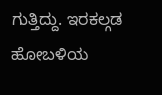ಗುತ್ತಿದ್ದು. ಇರಕಲ್ಗಡ ಹೋಬಳಿಯ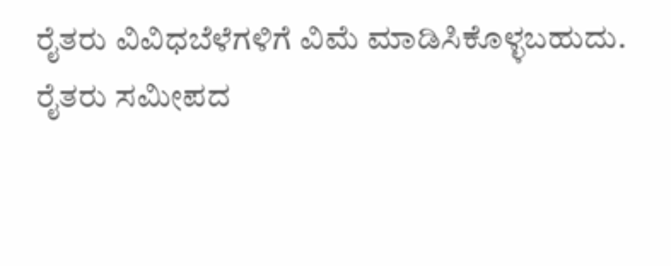ರೈತರು ವಿವಿಧಬೆಳೆಗಳಿಗೆ ವಿಮೆ ಮಾಡಿಸಿಕೊಳ್ಳಬಹುದು.     ರೈತರು ಸಮೀಪದ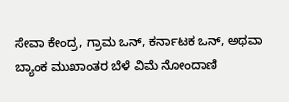ಸೇವಾ ಕೇಂದ್ರ, ಗ್ರಾಮ ಒನ್, ಕರ್ನಾಟಕ ಒನ್, ಅಥವಾ ಬ್ಯಾಂಕ ಮುಖಾಂತರ ಬೆಳೆ ವಿಮೆ ನೋಂದಾಣಿ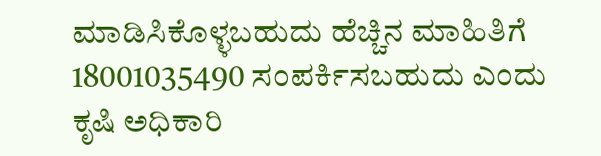ಮಾಡಿಸಿಕೊಳ್ಳಬಹುದು ಹೆಚ್ಚಿನ ಮಾಹಿತಿಗೆ 18001035490 ಸಂಪರ್ಕಿಸಬಹುದು ಎಂದು ಕೃಷಿ ಅಧಿಕಾರಿ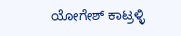ಯೋಗೇಶ್ ಕಾಟ್ರಳ್ಳಿ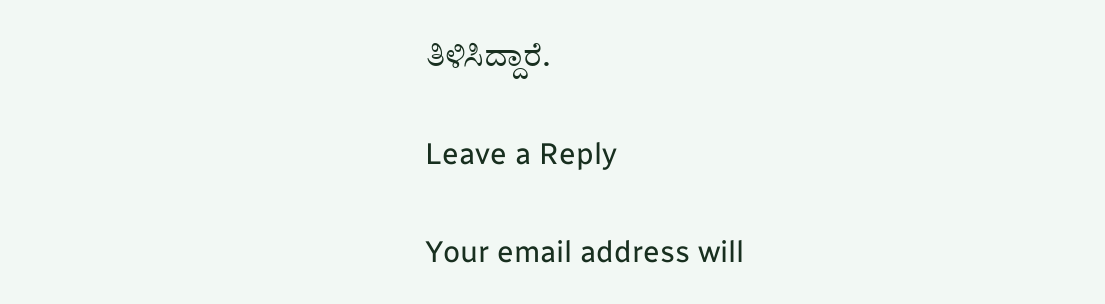ತಿಳಿಸಿದ್ದಾರೆ.

Leave a Reply

Your email address will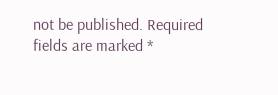not be published. Required fields are marked *